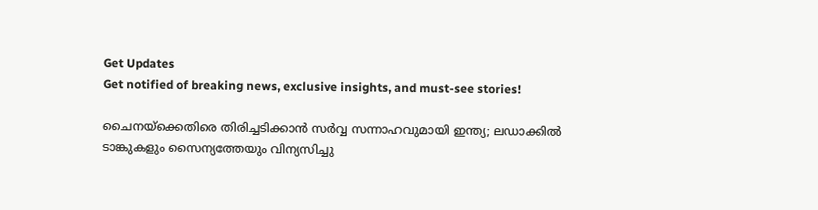Get Updates
Get notified of breaking news, exclusive insights, and must-see stories!

ചൈനയ്ക്കെതിരെ തിരിച്ചടിക്കാൻ സർവ്വ സന്നാഹവുമായി ഇന്ത്യ; ലഡാക്കിൽ ടാങ്കുകളും സൈന്യത്തേയും വിന്യസിച്ചു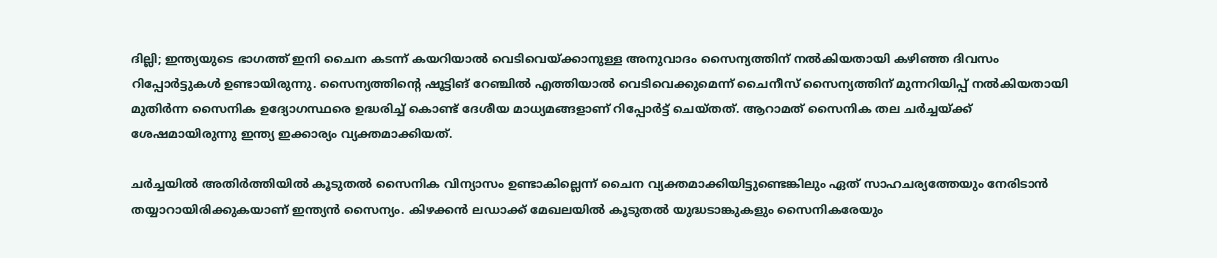ദില്ലി; ഇന്ത്യയുടെ ഭാഗത്ത് ഇനി ചൈന കടന്ന് കയറിയാൽ വെടിവെയ്ക്കാനുള്ള അനുവാദം സൈന്യത്തിന് നൽകിയതായി കഴിഞ്ഞ ദിവസം റിപ്പോർട്ടുകൾ ഉണ്ടായിരുന്നു. സൈന്യത്തിന്റെ ഷൂട്ടിങ് റേഞ്ചിൽ എത്തിയാൽ വെടിവെക്കുമെന്ന് ചൈനീസ് സൈന്യത്തിന് മുന്നറിയിപ്പ് നൽകിയതായി മുതിർന്ന സൈനിക ഉദ്യോഗസ്ഥരെ ഉദ്ധരിച്ച് കൊണ്ട് ദേശീയ മാധ്യമങ്ങളാണ് റിപ്പോർട്ട് ചെയ്തത്. ആറാമത് സൈനിക തല ചർച്ചയ്ക്ക് ശേഷമായിരുന്നു ഇന്ത്യ ഇക്കാര്യം വ്യക്തമാക്കിയത്.

ചർച്ചയിൽ അതിർത്തിയിൽ കൂടുതൽ സൈനിക വിന്യാസം ഉണ്ടാകില്ലെന്ന് ചൈന വ്യക്തമാക്കിയിട്ടുണ്ടെങ്കിലും ഏത് സാഹചര്യത്തേയും നേരിടാൻ തയ്യാറായിരിക്കുകയാണ് ഇന്ത്യൻ സൈന്യം. കിഴക്കൻ ലഡാക്ക് മേഖലയിൽ കൂടുതൽ യുദ്ധടാങ്കുകളും സൈനികരേയും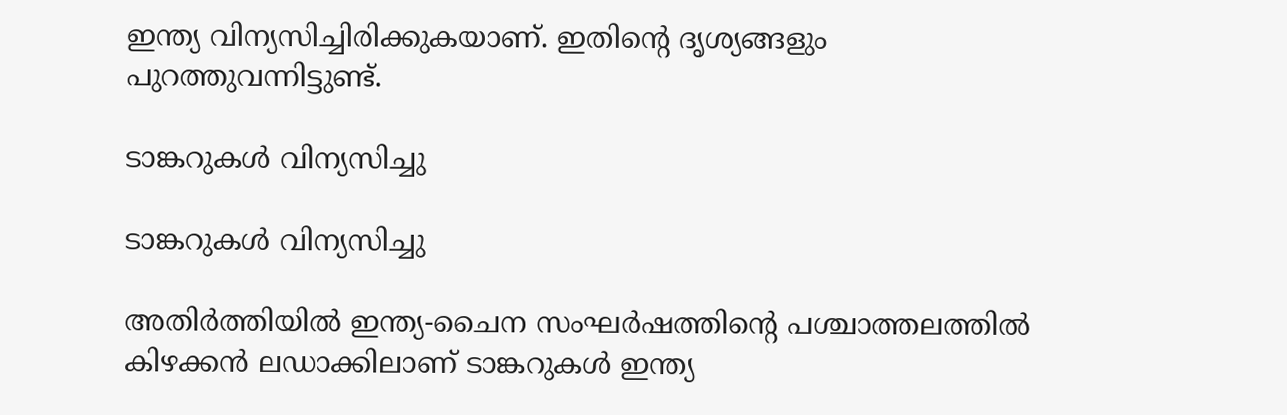ഇന്ത്യ വിന്യസിച്ചിരിക്കുകയാണ്. ഇതിന്റെ ദൃശ്യങ്ങളും പുറത്തുവന്നിട്ടുണ്ട്.

ടാങ്കറുകൾ വിന്യസിച്ചു

ടാങ്കറുകൾ വിന്യസിച്ചു

അതിർത്തിയിൽ ഇന്ത്യ-ചൈന സംഘർഷത്തിന്റെ പശ്ചാത്തലത്തിൽ കിഴക്കൻ ലഡാക്കിലാണ് ടാങ്കറുകൾ ഇന്ത്യ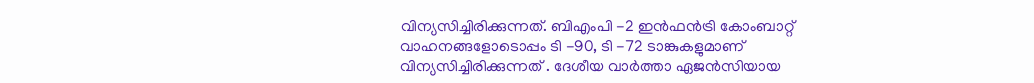വിന്യസിച്ചിരിക്കുന്നത്. ബിഎംപി -2 ഇൻഫൻട്രി കോംബാറ്റ് വാഹനങ്ങളോടൊപ്പം ടി -90, ടി -72 ടാങ്കുകളുമാണ് വിന്യസിച്ചിരിക്കുന്നത് . ദേശീയ വാർത്താ ഏജൻസിയായ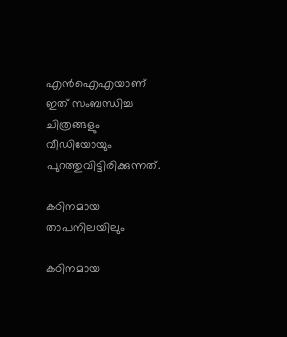എൻഐഎയാണ് ഇത് സംബന്ധിച്ച ചിത്രങ്ങളും വീഡിയോയും പുറത്തുവിട്ടിരിക്കുന്നത്.

കഠിനമായ താപനിലയിലും

കഠിനമായ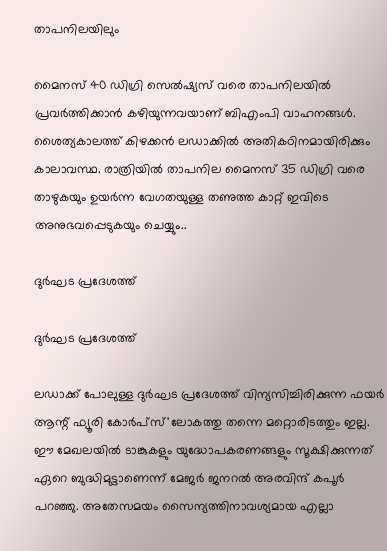താപനിലയിലും

മൈനസ് 40 ഡിഗ്രി സെൽഷ്യസ് വരെ താപനിലയിൽ പ്രവർത്തിക്കാൻ കഴിയുന്നവയാണ് ബിഎംപി വാഹനങ്ങൾ. ശൈത്യകാലത്ത് കിഴക്കൻ ലഡാക്കിൽ അതികഠിനമായിരിക്കും കാലാവസ്ഥ. രാത്രിയിൽ താപനില മൈനസ് 35 ഡിഗ്രി വരെ താഴുകയും ഉയർന്ന വേഗതയുള്ള തണുത്ത കാറ്റ് ഇവിടെ അനുഭവപ്പെടുകയും ചെയ്യും..

ദുർഘട പ്രദേശത്ത്

ദുർഘട പ്രദേശത്ത്

ലഡാക്ക് പോലുള്ള ദുര്‍ഘട പ്രദേശത്ത് വിന്യസിച്ചിരിക്കുന്ന ഫയർ ആന്റ് ഫ്യൂരി കോര്‍പ്സ്'ലോകത്തു തന്നെ മറ്റൊരിടത്തും ഇല്ല. ഈ മേഖലയിൽ ടാങ്കുകളും യുദ്ധോപകരണങ്ങളും സൂക്ഷിക്കുന്നത് ഏറെ ബുദ്ധിമുട്ടാണെന്ന് മേജർ ജനറൽ അരവിന്ദ് കപൂർ പറഞ്ഞു. അതേസമയം സൈന്യത്തിനാവശ്യമായ എല്ലാ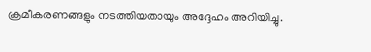ക്രമീകരണങ്ങളും നടത്തിയതായും അദ്ദേഹം അറിയിച്ചു.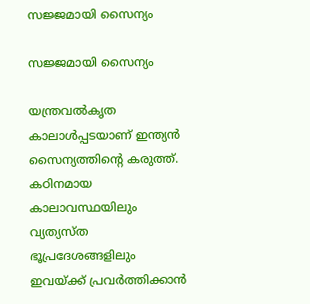സജ്ജമായി സൈന്യം

സജ്ജമായി സൈന്യം

യന്ത്രവൽകൃത കാലാൾപ്പടയാണ് ഇന്ത്യൻ സൈന്യത്തിന്റെ കരുത്ത്. കഠിനമായ കാലാവസ്ഥയിലും വ്യത്യസ്ത ഭൂപ്രദേശങ്ങളിലും ഇവയ്ക്ക് പ്രവർത്തിക്കാൻ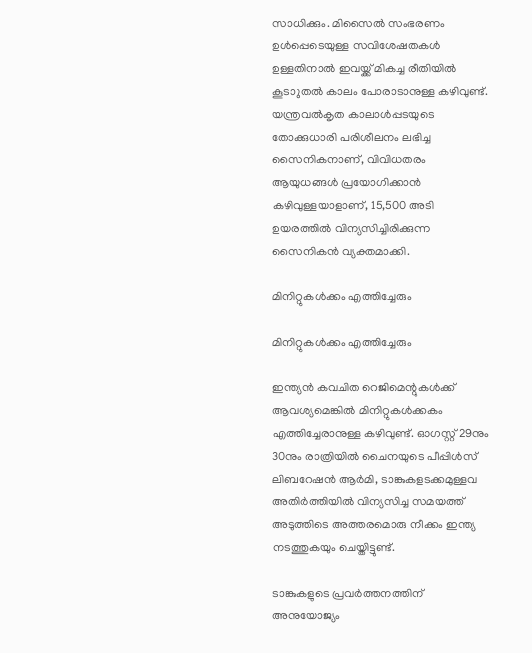സാധിക്കും. മിസൈൽ സംഭരണം ഉൾപ്പെടെയുള്ള സവിശേഷതകൾ ഉള്ളതിനാൽ ഇവയ്ക്ക് മികച്ച രീതിയിൽ കൂടാുതൽ കാലം പോരാടാനുള്ള കഴിവുണ്ട്.
യന്ത്രവൽകൃത കാലാൾപ്പടയുടെ തോക്കുധാരി പരിശീലനം ലഭിച്ച സൈനികനാണ്, വിവിധതരം ആയുധങ്ങൾ പ്രയോഗിക്കാൻ കഴിവുള്ളയാളാണ്, 15,500 അടി ഉയരത്തിൽ വിന്യസിച്ചിരിക്കുന്ന സൈനികൻ വ്യക്തമാക്കി.

മിനിറ്റുകൾക്കം എത്തിച്ചേരും

മിനിറ്റുകൾക്കം എത്തിച്ചേരും

ഇന്ത്യൻ കവചിത റെജിമെന്റുകൾക്ക് ആവശ്യമെങ്കിൽ മിനിറ്റുകൾക്കകം എത്തിച്ചേരാനുള്ള കഴിവുണ്ട്. ഓഗസ്റ്റ് 29നും 30നും രാത്രിയിൽ ചൈനയുടെ പീപ്പിൾസ് ലിബറേഷൻ ആർമി, ടാങ്കുകളടക്കമുള്ളവ അതിർത്തിയിൽ വിന്യസിച്ച സമയത്ത് അടുത്തിടെ അത്തരമൊരു നീക്കം ഇന്ത്യ നടത്തുകയും ചെയ്തിട്ടുണ്ട്.

ടാങ്കുകളുടെ പ്രവർത്തനത്തിന് അനുയോജ്യം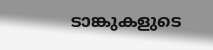ടാങ്കുകളുടെ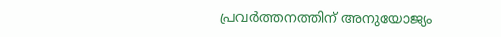പ്രവർത്തനത്തിന് അനുയോജ്യം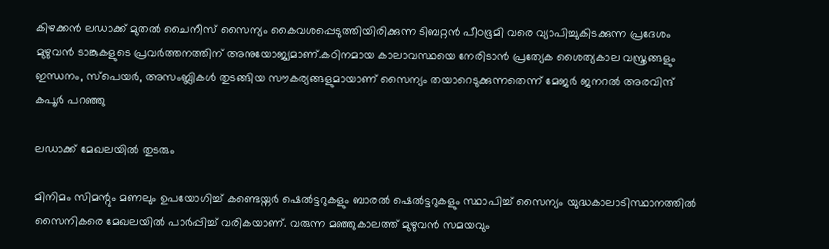കിഴക്കൻ ലഡാക്ക് മുതൽ ചൈനീസ് സൈന്യം കൈവശപ്പെടുത്തിയിരിക്കുന്ന ടിബറ്റൻ പീഠഭൂമി വരെ വ്യാപിച്ചുകിടക്കുന്ന പ്രദേശം മുഴുവൻ ടാങ്കുകളുടെ പ്രവർത്തനത്തിന് അനുയോജ്യമാണ്.കഠിനമായ കാലാവസ്ഥയെ നേരിടാൻ പ്രത്യേക ശൈത്യകാല വസ്ത്രങ്ങളും ഇന്ധനം, സ്പെയർ, അസംബ്ലികൾ തുടങ്ങിയ സൗകര്യങ്ങളുമായാണ് സൈന്യം തയാറെടുക്കുന്നതെന്ന് മേജർ ജനറൽ അരവിന്ദ് കപൂർ പറഞ്ഞു

ലഡാക്ക് മേഖലയിൽ തുടരും

മിനിമം സിമന്റും മണലും ഉപയോഗിച്ച് കണ്ടെയ്നർ ഷെൽട്ടറുകളും ബാരൽ ഷെൽട്ടറുകളും സ്ഥാപിച്ച് സൈന്യം യുദ്ധകാലാടിസ്ഥാനത്തിൽ സൈനികരെ മേഖലയിൽ പാർപ്പിച്ച് വരികയാണ്. വരുന്ന മഞ്ഞുകാലത്ത് മുഴുവന്‍ സമയവും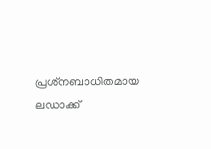പ്രശ്‌നബാധിതമായ ലഡാക്ക്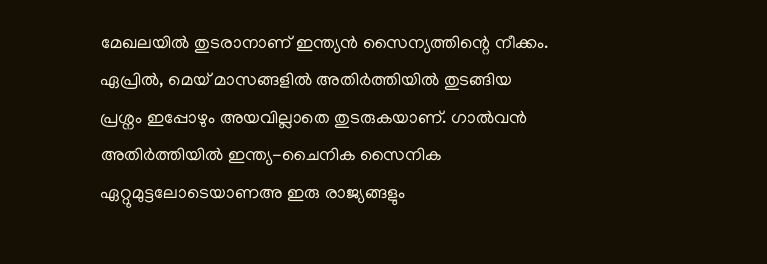മേഖലയില്‍ തുടരാനാണ് ഇന്ത്യന്‍ സൈന്യത്തിന്റെ നീക്കം.
ഏപ്രിൽ, മെയ് മാസങ്ങളിൽ അതിർത്തിയിൽ തുടങ്ങിയ പ്രശ്നം ഇപ്പോഴും അയവില്ലാതെ തുടരുകയാണ്. ഗാൽവൻ അതിർത്തിയിൽ ഇന്ത്യ-ചൈനിക സൈനിക ഏറ്റുമുട്ടലോടെയാണഅ ഇരു രാജ്യങ്ങളും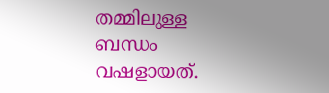തമ്മിലുള്ള ബന്ധം വഷളായത്.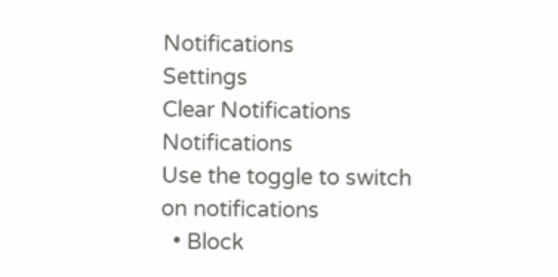Notifications
Settings
Clear Notifications
Notifications
Use the toggle to switch on notifications
  • Block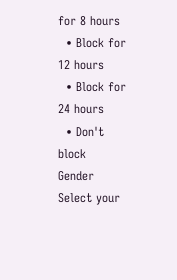for 8 hours
  • Block for 12 hours
  • Block for 24 hours
  • Don't block
Gender
Select your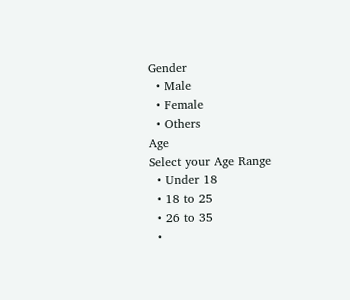Gender
  • Male
  • Female
  • Others
Age
Select your Age Range
  • Under 18
  • 18 to 25
  • 26 to 35
  •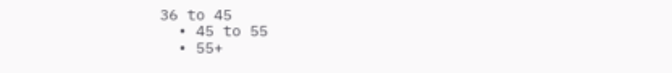36 to 45
  • 45 to 55
  • 55+